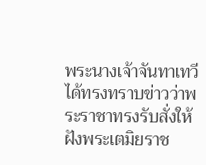พระนางเจ้าจันทาเทวีได้ทรงทราบข่าวว่าพระราชาทรงรับสั่งให้ฝังพระเตมิยราช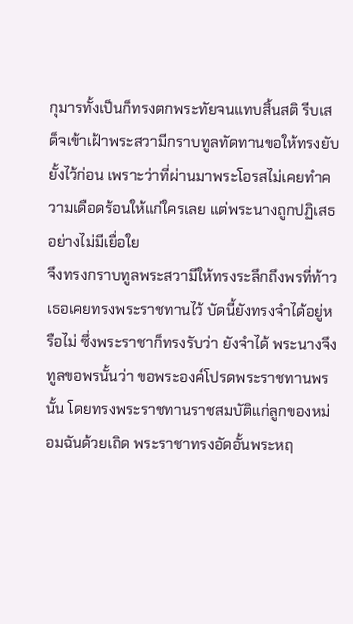กุมารทั้งเป็นก็ทรงตกพระทัยจนแทบสิ้นสติ รีบเสด็จเข้าเฝ้าพระสวามีกราบทูลทัดทานขอให้ทรงยับยั้งไว้ก่อน เพราะว่าที่ผ่านมาพระโอรสไม่เคยทำความเดือดร้อนให้แก่ใครเลย แต่พระนางถูกปฏิเสธอย่างไม่มีเยื่อใย
จึงทรงกราบทูลพระสวามีให้ทรงระลึกถึงพรที่ท้าวเธอเคยทรงพระราชทานไว้ บัดนี้ยังทรงจำได้อยู่หรือไม่ ซึ่งพระราชาก็ทรงรับว่า ยังจำได้ พระนางจึงทูลขอพรนั้นว่า ขอพระองค์โปรดพระราชทานพรนั้น โดยทรงพระราชทานราชสมบัติแก่ลูกของหม่อมฉันด้วยเถิด พระราชาทรงอัดอั้นพระหฤ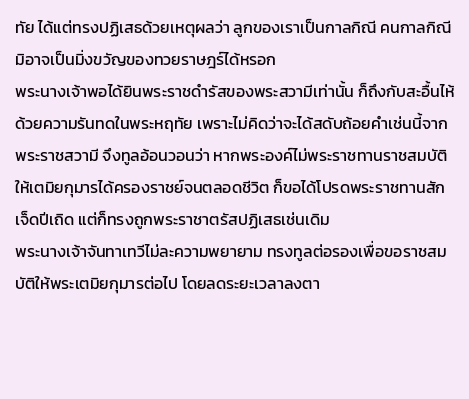ทัย ได้แต่ทรงปฏิเสธด้วยเหตุผลว่า ลูกของเราเป็นกาลกิณี คนกาลกิณีมิอาจเป็นมิ่งขวัญของทวยราษฎร์ได้หรอก
พระนางเจ้าพอได้ยินพระราชดำรัสของพระสวามีเท่านั้น ก็ถึงกับสะอื้นไห้ด้วยความรันทดในพระหฤทัย เพราะไม่คิดว่าจะได้สดับถ้อยคำเช่นนี้จากพระราชสวามี จึงทูลอ้อนวอนว่า หากพระองค์ไม่พระราชทานราชสมบัติ ให้เตมิยกุมารได้ครองราชย์จนตลอดชีวิต ก็ขอได้โปรดพระราชทานสักเจ็ดปีเถิด แต่ก็ทรงถูกพระราชาตรัสปฏิเสธเช่นเดิม
พระนางเจ้าจันทาเทวีไม่ละความพยายาม ทรงทูลต่อรองเพื่อขอราชสมบัติให้พระเตมิยกุมารต่อไป โดยลดระยะเวลาลงตา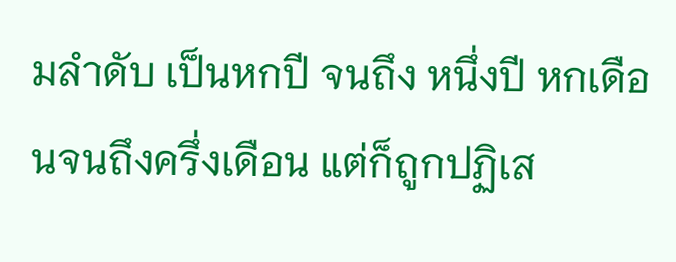มลำดับ เป็นหกปี จนถึง หนึ่งปี หกเดือนจนถึงครึ่งเดือน แต่ก็ถูกปฏิเส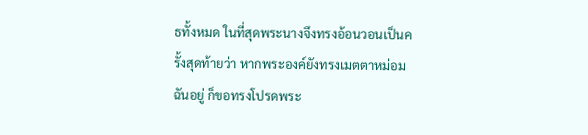ธทั้งหมด ในที่สุดพระนางจึงทรงอ้อนวอนเป็นครั้งสุดท้ายว่า หากพระองค์ยังทรงเมตตาหม่อมฉันอยู่ ก็ขอทรงโปรดพระ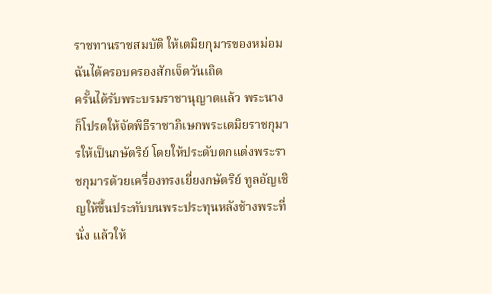ราชทานราชสมบัติ ให้เตมิยกุมารของหม่อมฉันได้ครอบครองสักเจ็ดวันเถิด
ครั้นได้รับพระบรมราชานุญาตแล้ว พระนางก็โปรดให้จัดพิธีราชาภิเษกพระเตมิยราชกุมารให้เป็นกษัตริย์ โดยให้ประดับตกแต่งพระราชกุมารด้วยเครื่องทรงเยี่ยงกษัตริย์ ทูลอัญเชิญให้ขึ้นประทับบนพระประทุนหลังช้างพระที่นั่ง แล้วให้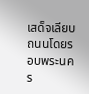เสด็จเลียบถนนโดยรอบพระนคร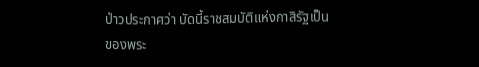ป่าวประกาศว่า บัดนี้ราชสมบัติแห่งกาสิรัฐเป็นของพระ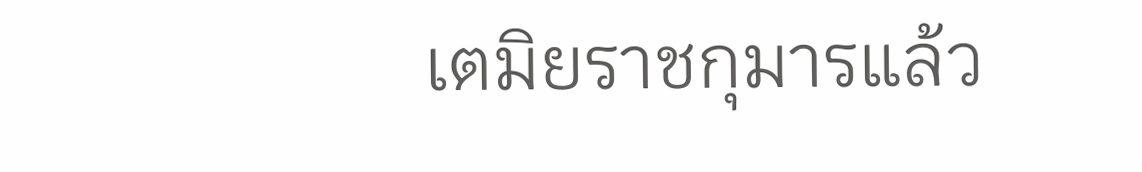เตมิยราชกุมารแล้ว